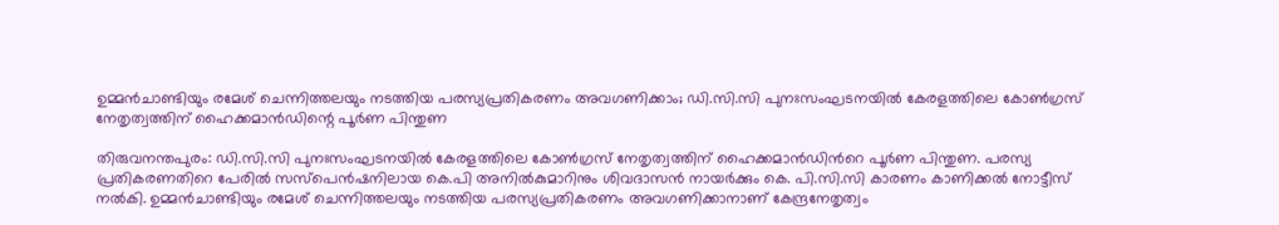ഉമ്മൻ‌ചാണ്ടിയും രമേശ്‌ ചെന്നിത്തലയും നടത്തിയ പരസ്യപ്രതികരണം അവഗണിക്കാം; ഡി.സി.സി പുനഃസംഘടനയിൽ കേരളത്തിലെ കോൺഗ്രസ് നേതൃത്വത്തിന് ഹൈക്കമാന്‍ഡിന്റെ പൂർണ പിന്തുണ

തിരുവനന്തപുരം: ഡി.സി.സി പുനഃസംഘടനയിൽ കേരളത്തിലെ കോൺഗ്രസ് നേതൃത്വത്തിന് ഹൈക്കമാന്‍ഡിന്‍റെ പൂർണ പിന്തുണ. പരസ്യ പ്രതികരണതിറെ പേരിൽ സസ്പെന്‍ഷനിലായ കെ.പി അനിൽകുമാറിനും ശിവദാസൻ നായർക്കും കെ. പി.സി.സി കാരണം കാണിക്കൽ നോട്ടീസ് നൽകി. ഉമ്മൻ‌ചാണ്ടിയും രമേശ്‌ ചെന്നിത്തലയും നടത്തിയ പരസ്യപ്രതികരണം അവഗണിക്കാനാണ് കേന്ദ്രനേതൃത്വം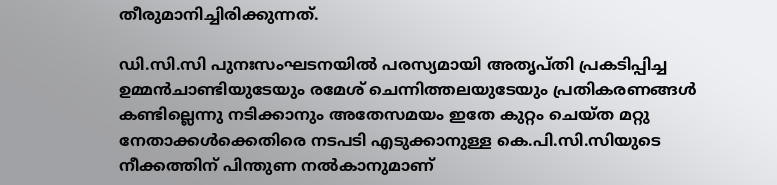തീരുമാനിച്ചിരിക്കുന്നത്.

ഡി.സി.സി പുനഃസംഘടനയിൽ പരസ്യമായി അതൃപ്തി പ്രകടിപ്പിച്ച ഉമ്മൻചാണ്ടിയുടേയും രമേശ്‌ ചെന്നിത്തലയുടേയും പ്രതികരണങ്ങൾ കണ്ടില്ലെന്നു നടിക്കാനും അതേസമയം ഇതേ കുറ്റം ചെയ്ത മറ്റു നേതാക്കൾക്കെതിരെ നടപടി എടുക്കാനുള്ള കെ.പി.സി.സിയുടെ നീക്കത്തിന് പിന്തുണ നൽകാനുമാണ്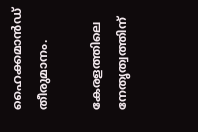ഹൈക്കമാൻഡ് തീരുമാനം.

കേരളത്തിലെ നേതൃത്വത്തിന്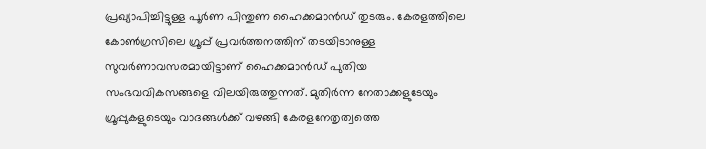പ്രഖ്യാപിച്ചിട്ടുള്ള പൂർണ പിന്തുണ ഹൈക്കമാൻഡ് തുടരും. കേരളത്തിലെ കോൺഗ്രസിലെ ഗ്രൂപ്പ് പ്രവർത്തനത്തിന് തടയിടാനുള്ള സുവർണാവസരമായിട്ടാണ് ഹൈക്കമാൻഡ് പുതിയ സംഭവവികസങ്ങളെ വിലയിരുത്തുന്നത്. മുതിർന്ന നേതാക്കളുടേയും ഗ്രൂപ്പുകളുടെയും വാദങ്ങൾക്ക് വഴങ്ങി കേരളനേതൃത്വത്തെ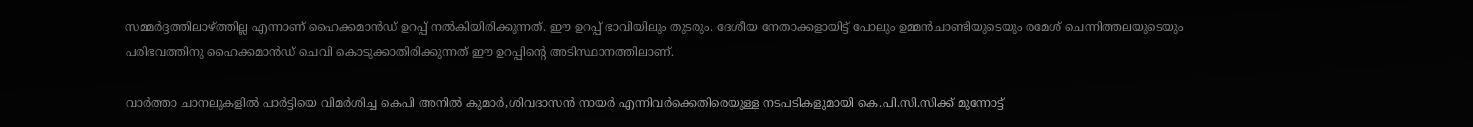സമ്മർദ്ദത്തിലാഴ്‌ത്തില്ല എന്നാണ് ഹൈക്കമാൻഡ് ഉറപ്പ് നൽകിയിരിക്കുന്നത്. ഈ ഉറപ്പ് ഭാവിയിലും തുടരും. ദേശീയ നേതാക്കളായിട്ട് പോലും ഉമ്മൻ‌ചാണ്ടിയുടെയും രമേശ്‌ ചെന്നിത്തലയുടെയും പരിഭവത്തിനു ഹൈക്കമാൻഡ് ചെവി കൊടുക്കാതിരിക്കുന്നത് ഈ ഉറപ്പിന്റെ അടിസ്ഥാനത്തിലാണ്.

വാർത്താ ചാനലുകളിൽ പാർട്ടിയെ വിമർശിച്ച കെപി അനിൽ കുമാർ,ശിവദാസൻ നായർ എന്നിവർക്കെതിരെയുള്ള നടപടികളുമായി കെ.പി.സി.സിക്ക് മുന്നോട്ട്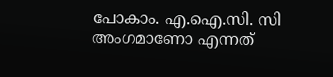പോകാം. എ.ഐ.സി. സി അംഗമാണോ എന്നത്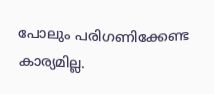പോലും പരിഗണിക്കേണ്ട കാര്യമില്ല.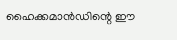ഹൈക്കമാന്‍ഡിന്റെ ഈ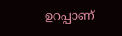ഉറപ്പാണ്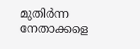മുതിർന്ന നേതാക്കളെ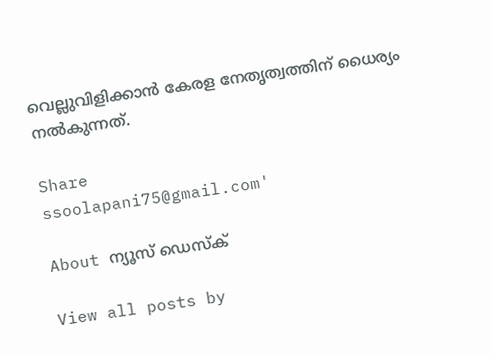വെല്ലുവിളിക്കാൻ കേരള നേതൃത്വത്തിന് ധൈര്യം നൽകുന്നത്.

Share
ssoolapani75@gmail.com'

About ന്യൂസ് ഡെസ്ക്

View all posts by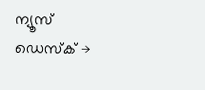ന്യൂസ് ഡെസ്ക് →